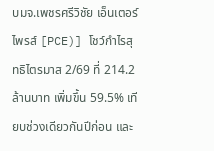บมจ.เพชรศรีวิชัย เอ็นเตอร์ไพรส์ [PCE)] โชว์กำไรสุทธิไตรมาส 2/69 ที่ 214.2 ล้านบาท เพิ่มขึ้น 59.5% เทียบช่วงเดียวกันปีก่อน และ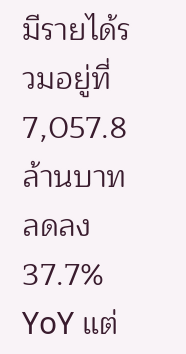มีรายได้รวมอยู่ที่ 7,057.8 ล้านบาท ลดลง 37.7% YoY แต่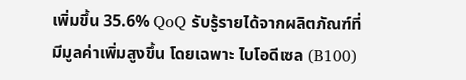เพิ่มขึ้น 35.6% QoQ รับรู้รายได้จากผลิตภัณฑ์ที่มีมูลค่าเพิ่มสูงขึ้น โดยเฉพาะ ไบโอดีเซล (B100)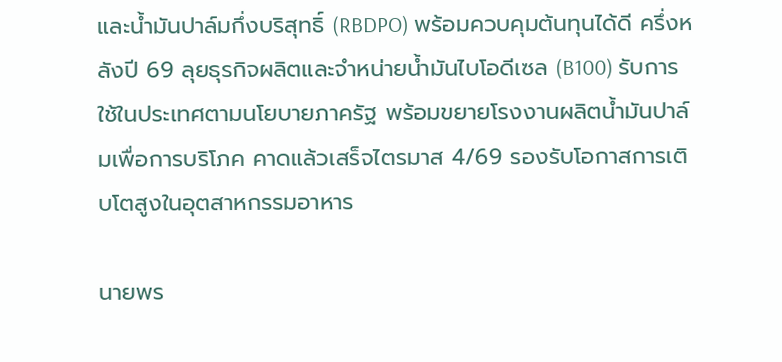และน้ำมันปาล์มกึ่งบริสุทธิ์ (RBDPO) พร้อมควบคุมต้นทุนได้ดี ครึ่งหลังปี 69 ลุยธุรกิจผลิตและจำหน่ายน้ำมันไบโอดีเซล (B100) รับการใช้ในประเทศตามนโยบายภาครัฐ พร้อมขยายโรงงานผลิตน้ำมันปาล์มเพื่อการบริโภค คาดแล้วเสร็จไตรมาส 4/69 รองรับโอกาสการเติบโตสูงในอุตสาหกรรมอาหาร

นายพร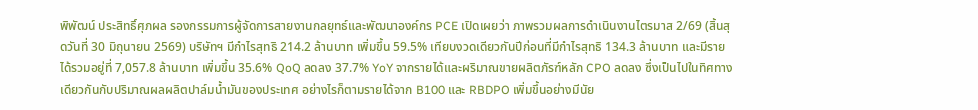พิพัฒน์ ประสิทธิ์ศุภผล รองกรรมการผู้จัดการสายงานกลยุทธ์และพัฒนาองค์กร PCE เปิดเผยว่า ภาพรวมผลการดำเนินงานไตรมาส 2/69 (สิ้นสุดวันที่ 30 มิถุนายน 2569) บริษัทฯ มีกำไรสุทธิ 214.2 ล้านบาท เพิ่มขึ้น 59.5% เทียบงวดเดียวกันปีก่อนที่มีกำไรสุทธิ 134.3 ล้านบาท และมีรายได้รวมอยู่ที่ 7,057.8 ล้านบาท เพิ่มขึ้น 35.6% QoQ ลดลง 37.7% YoY จากรายได้และผริมาณขายผลิตภัรฑ์หลัก CPO ลดลง ซึ่งเป็นไปในทิศทางเดียวกันกับปริมาณผลผลิตปาล์มน้ำมันของประเทศ อย่างไรก็ตามรายได้จาก B100 และ RBDPO เพิ่มขึ้นอย่างมีนัย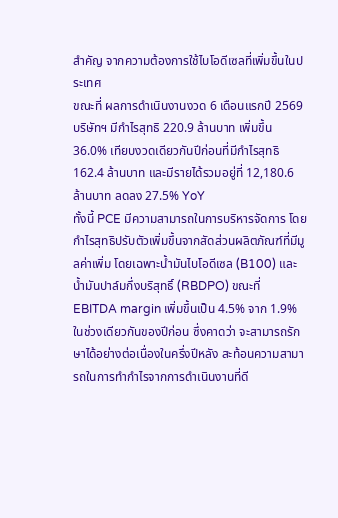สำคัญ จากความต้องการใช้ไบโอดีเซลที่เพิ่มขึ้นในประเทศ
ขณะที่ ผลการดำเนินงานงวด 6 เดือนแรกปี 2569 บริษัทฯ มีกำไรสุทธิ 220.9 ล้านบาท เพิ่มขึ้น 36.0% เทียบงวดเดียวกันปีก่อนที่มีกำไรสุทธิ 162.4 ล้านบาท และมีรายได้รวมอยู่ที่ 12,180.6 ล้านบาท ลดลง 27.5% YoY
ทั้งนี้ PCE มีความสามารถในการบริหารจัดการ โดยกำไรสุทธิปรับตัวเพิ่มขึ้นจากสัดส่วนผลิตภัณฑ์ที่มีมูลค่าเพิ่ม โดยเฉพาะน้ำมันไบโอดีเซล (B100) และน้ำมันปาล์มกึ่งบริสุทธิ์ (RBDPO) ขณะที่ EBITDA margin เพิ่มขึ้นเป็น 4.5% จาก 1.9% ในช่วงเดียวกันของปีก่อน ซึ่งคาดว่า จะสามารถรักษาได้อย่างต่อเนื่องในครึ่งปีหลัง สะท้อนความสามารถในการทำกำไรจากการดำเนินงานที่ดี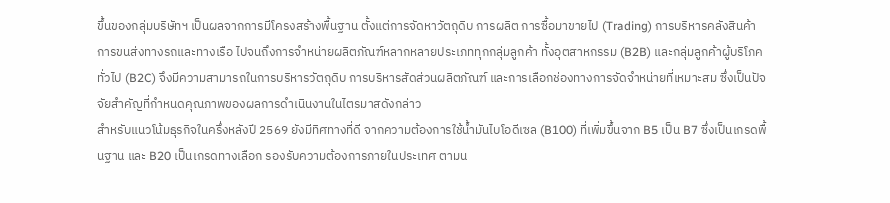ขึ้นของกลุ่มบริษัทฯ เป็นผลจากการมีโครงสร้างพื้นฐาน ตั้งแต่การจัดหาวัตถุดิบ การผลิต การซื้อมาขายไป (Trading) การบริหารคลังสินค้า การขนส่งทางรถและทางเรือ ไปจนถึงการจำหน่ายผลิตภัณฑ์หลากหลายประเภททุกกลุ่มลูกค้า ทั้งอุตสาหกรรม (B2B) และกลุ่มลูกค้าผู้บริโภคทั่วไป (B2C) จึงมีความสามารถในการบริหารวัตถุดิบ การบริหารสัดส่วนผลิตภัณฑ์ และการเลือกช่องทางการจัดจำหน่ายที่เหมาะสม ซึ่งเป็นปัจจัยสำคัญที่กำหนดคุณภาพของผลการดำเนินงานในไตรมาสดังกล่าว
สำหรับแนวโน้มธุรกิจในครึ่งหลังปี 2569 ยังมีทิศทางที่ดี จากความต้องการใช้น้ำมันไบโอดีเซล (B100) ที่เพิ่มขึ้นจาก B5 เป็น B7 ซึ่งเป็นเกรดพื้นฐาน และ B20 เป็นเกรดทางเลือก รองรับความต้องการภายในประเทศ ตามน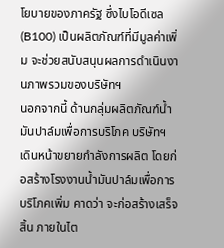โยบายของภาครัฐ ซึ่งไบโอดีเซล (B100) เป็นผลิตภัณฑ์ที่มีมูลค่าเพิ่ม จะช่วยสนับสนุนผลการดำเนินงานภาพรวมของบริษัทฯ
นอกจากนี้ ด้านกลุ่มผลิตภัณฑ์น้ำมันปาล์มเพื่อการบริโภค บริษัทฯ เดินหน้าขยายกำลังการผลิต โดยก่อสร้างโรงงานน้ำมันปาล์มเพื่อการบริโภคเพิ่ม คาดว่า จะก่อสร้างเสร็จสิ้น ภายในไต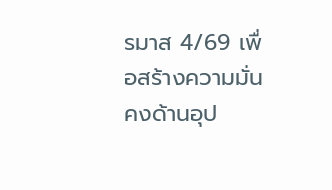รมาส 4/69 เพื่อสร้างความมั่นคงด้านอุป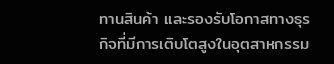ทานสินค้า และรองรับโอกาสทางธุรกิจที่มีการเติบโตสูงในอุตสาหกรรม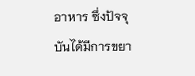อาหาร ซึ่งปัจจุบันได้มีการขยา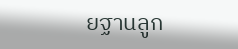ยฐานลูก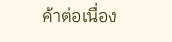ค้าต่อเนื่อง